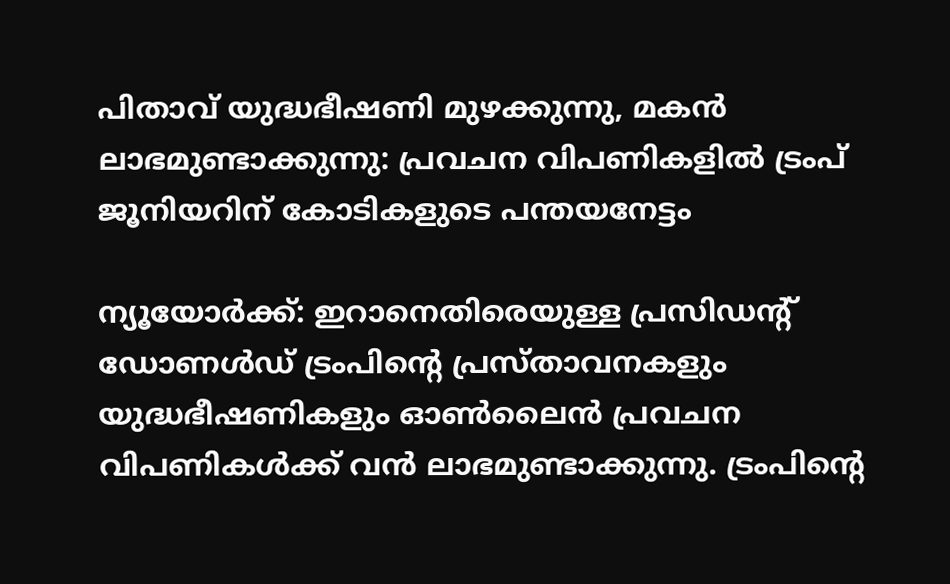പിതാവ് യുദ്ധഭീഷണി മുഴക്കുന്നു, മകൻ ലാഭമുണ്ടാക്കുന്നു: പ്രവചന വിപണികളിൽ ട്രംപ് ജൂനിയറിന് കോടികളുടെ പന്തയനേട്ടം

ന്യൂയോർക്ക്: ഇറാനെതിരെയുള്ള പ്രസിഡൻ്റ് ഡോണൾഡ് ട്രംപിൻ്റെ പ്രസ്താവനകളും യുദ്ധഭീഷണികളും ഓൺലൈൻ പ്രവചന വിപണികൾക്ക് വൻ ലാഭമുണ്ടാക്കുന്നു. ട്രംപിൻ്റെ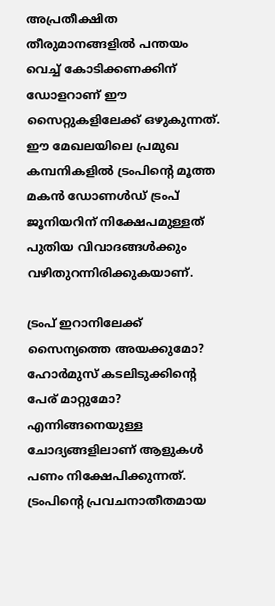അപ്രതീക്ഷിത തീരുമാനങ്ങളിൽ പന്തയം വെച്ച് കോടിക്കണക്കിന് ഡോളറാണ് ഈ സൈറ്റുകളിലേക്ക് ഒഴുകുന്നത്. ഈ മേഖലയിലെ പ്രമുഖ കമ്പനികളിൽ ട്രംപിൻ്റെ മൂത്ത മകൻ ഡോണൾഡ് ട്രംപ് ജൂനിയറിന് നിക്ഷേപമുള്ളത് പുതിയ വിവാദങ്ങൾക്കും വഴിതുറന്നിരിക്കുകയാണ്.

ട്രംപ് ഇറാനിലേക്ക് സൈന്യത്തെ അയക്കുമോ? ഹോർമുസ് കടലിടുക്കിൻ്റെ പേര് മാറ്റുമോ? എന്നിങ്ങനെയുള്ള ചോദ്യങ്ങളിലാണ് ആളുകൾ പണം നിക്ഷേപിക്കുന്നത്. ട്രംപിൻ്റെ പ്രവചനാതീതമായ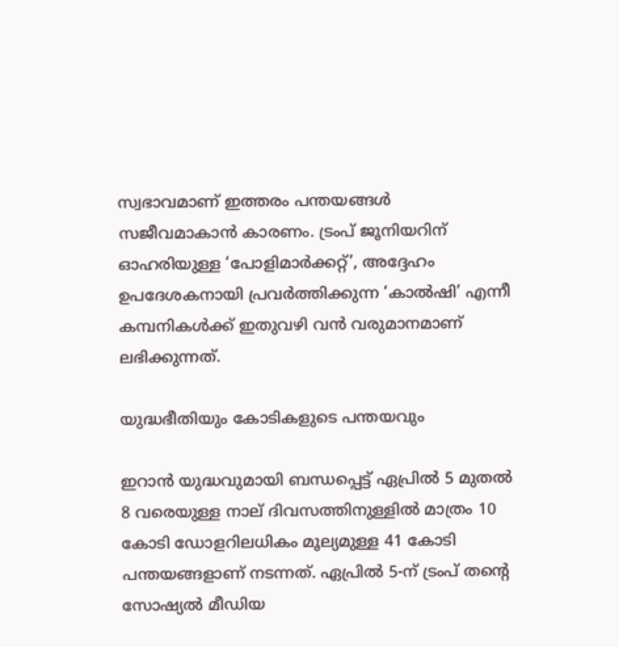സ്വഭാവമാണ് ഇത്തരം പന്തയങ്ങൾ സജീവമാകാൻ കാരണം. ട്രംപ് ജൂനിയറിന് ഓഹരിയുള്ള ‘പോളിമാർക്കറ്റ്’, അദ്ദേഹം ഉപദേശകനായി പ്രവർത്തിക്കുന്ന ‘കാൽഷി’ എന്നീ കമ്പനികൾക്ക് ഇതുവഴി വൻ വരുമാനമാണ് ലഭിക്കുന്നത്.

യുദ്ധഭീതിയും കോടികളുടെ പന്തയവും

ഇറാൻ യുദ്ധവുമായി ബന്ധപ്പെട്ട് ഏപ്രിൽ 5 മുതൽ 8 വരെയുള്ള നാല് ദിവസത്തിനുള്ളിൽ മാത്രം 10 കോടി ഡോളറിലധികം മൂല്യമുള്ള 41 കോടി പന്തയങ്ങളാണ് നടന്നത്. ഏപ്രിൽ 5-ന് ട്രംപ് തൻ്റെ സോഷ്യൽ മീഡിയ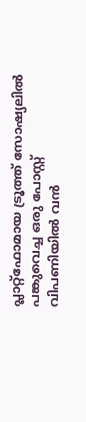പ്ലാറ്റ്‌ഫോമായ ട്രൂത്ത് സോഷ്യലിൽ പങ്കുവെച്ച ഒരു പോസ്റ്റ് വിപണിയിൽ വൻ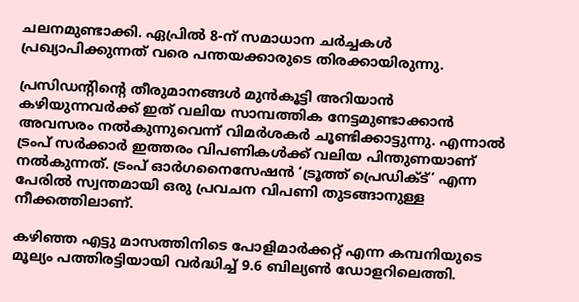ചലനമുണ്ടാക്കി. ഏപ്രിൽ 8-ന് സമാധാന ചർച്ചകൾ പ്രഖ്യാപിക്കുന്നത് വരെ പന്തയക്കാരുടെ തിരക്കായിരുന്നു.

പ്രസിഡൻ്റിൻ്റെ തീരുമാനങ്ങൾ മുൻകൂട്ടി അറിയാൻ കഴിയുന്നവർക്ക് ഇത് വലിയ സാമ്പത്തിക നേട്ടമുണ്ടാക്കാൻ അവസരം നൽകുന്നുവെന്ന് വിമർശകർ ചൂണ്ടിക്കാട്ടുന്നു. എന്നാൽ ട്രംപ് സർക്കാർ ഇത്തരം വിപണികൾക്ക് വലിയ പിന്തുണയാണ് നൽകുന്നത്. ട്രംപ് ഓർഗനൈസേഷൻ ‘ട്രൂത്ത് പ്രെഡിക്ട്’ എന്ന പേരിൽ സ്വന്തമായി ഒരു പ്രവചന വിപണി തുടങ്ങാനുള്ള നീക്കത്തിലാണ്.

കഴിഞ്ഞ എട്ടു മാസത്തിനിടെ പോളിമാർക്കറ്റ് എന്ന കമ്പനിയുടെ മൂല്യം പത്തിരട്ടിയായി വർദ്ധിച്ച് 9.6 ബില്യൺ ഡോളറിലെത്തി.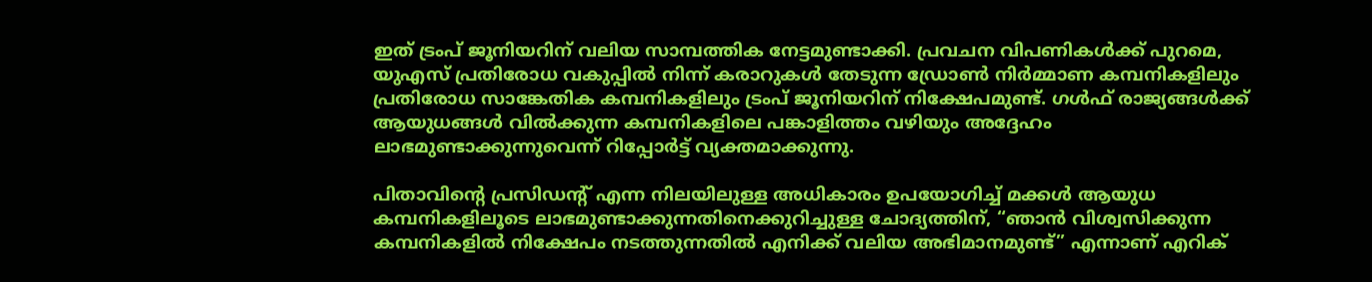ഇത് ട്രംപ് ജൂനിയറിന് വലിയ സാമ്പത്തിക നേട്ടമുണ്ടാക്കി. പ്രവചന വിപണികൾക്ക് പുറമെ, യുഎസ് പ്രതിരോധ വകുപ്പിൽ നിന്ന് കരാറുകൾ തേടുന്ന ഡ്രോൺ നിർമ്മാണ കമ്പനികളിലും പ്രതിരോധ സാങ്കേതിക കമ്പനികളിലും ട്രംപ് ജൂനിയറിന് നിക്ഷേപമുണ്ട്. ഗൾഫ് രാജ്യങ്ങൾക്ക് ആയുധങ്ങൾ വിൽക്കുന്ന കമ്പനികളിലെ പങ്കാളിത്തം വഴിയും അദ്ദേഹം ലാഭമുണ്ടാക്കുന്നുവെന്ന് റിപ്പോർട്ട് വ്യക്തമാക്കുന്നു.

പിതാവിൻ്റെ പ്രസിഡൻ്റ് എന്ന നിലയിലുള്ള അധികാരം ഉപയോഗിച്ച് മക്കൾ ആയുധ കമ്പനികളിലൂടെ ലാഭമുണ്ടാക്കുന്നതിനെക്കുറിച്ചുള്ള ചോദ്യത്തിന്, “ഞാൻ വിശ്വസിക്കുന്ന കമ്പനികളിൽ നിക്ഷേപം നടത്തുന്നതിൽ എനിക്ക് വലിയ അഭിമാനമുണ്ട്” എന്നാണ് എറിക്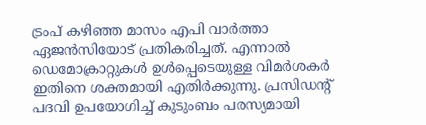ട്രംപ് കഴിഞ്ഞ മാസം എപി വാർത്താ ഏജൻസിയോട് പ്രതികരിച്ചത്. എന്നാൽ ഡെമോക്രാറ്റുകൾ ഉൾപ്പെടെയുള്ള വിമർശകർ ഇതിനെ ശക്തമായി എതിർക്കുന്നു. പ്രസിഡൻ്റ് പദവി ഉപയോഗിച്ച് കുടുംബം പരസ്യമായി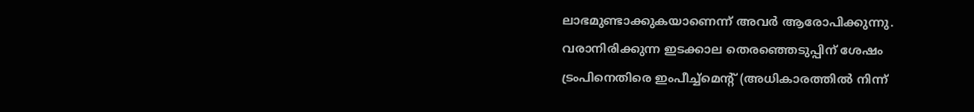ലാഭമുണ്ടാക്കുകയാണെന്ന് അവർ ആരോപിക്കുന്നു. വരാനിരിക്കുന്ന ഇടക്കാല തെരഞ്ഞെടുപ്പിന് ശേഷം ട്രംപിനെതിരെ ഇംപീച്ച്‌മെൻ്റ് (അധികാരത്തിൽ നിന്ന്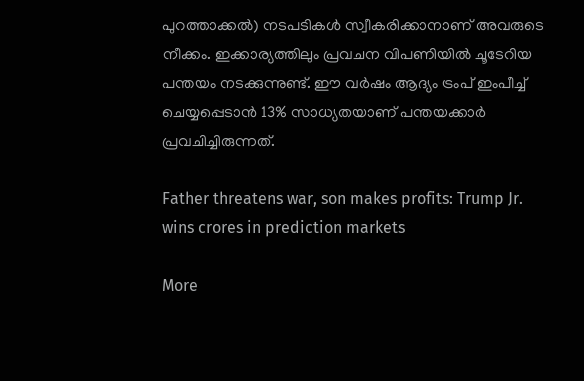പുറത്താക്കൽ) നടപടികൾ സ്വീകരിക്കാനാണ് അവരുടെ നീക്കം. ഇക്കാര്യത്തിലും പ്രവചന വിപണിയിൽ ചൂടേറിയ പന്തയം നടക്കുന്നുണ്ട്. ഈ വർഷം ആദ്യം ട്രംപ് ഇംപീച്ച് ചെയ്യപ്പെടാൻ 13% സാധ്യതയാണ് പന്തയക്കാർ പ്രവചിച്ചിരുന്നത്.

Father threatens war, son makes profits: Trump Jr. wins crores in prediction markets

More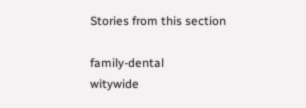Stories from this section

family-dental
witywide